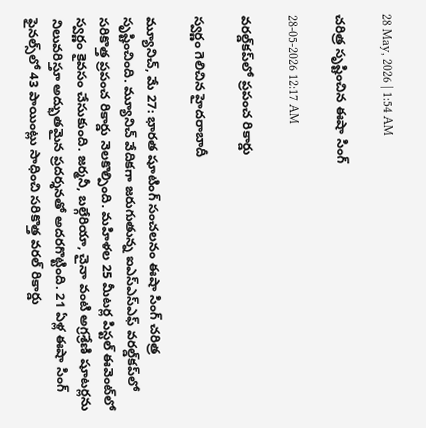28 May, 2026 | 1:54 AM

చరిత్ర సృష్టించిన ఈషా సింగ్

28-05-2026 12:17 AM

వరల్డ్‌కప్‌లో ప్రపంచ రికార్డు

స్వర్ణం గెలిచిన హైదరాబాదీ

మ్యూనిచ్, మే 27: భారత షూటింగ్ సంచలనం ఈషా సింగ్ చరిత్ర సృష్టించింది. మ్యూనిచ్ వేదికగా జరుగుతున్న ఐఎస్‌ఎస్‌ఎఫ్ వరల్డ్‌కప్‌లో సరికొత్త ప్రపంచ రికార్డు నెలకొల్పింది. మహిళల 25 మీటర్ల పిస్టల్ ఈవెంట్‌లో స్వర్ణం కైవసం చేసుకుంది. జర్మనీ, బల్గేరియా, చైనా వంటి అగ్రశ్రేణి షూటర్లను నిలువరిస్తూ అద్భుతమైన ప్రదర్శనతో అదరగొట్టింది. 21 ఏళ్ల ఈషా సింగ్ ఫైనల్స్‌లో 43 పాయింట్లు సాధించి సరికొత్త వరల్ రికార్డు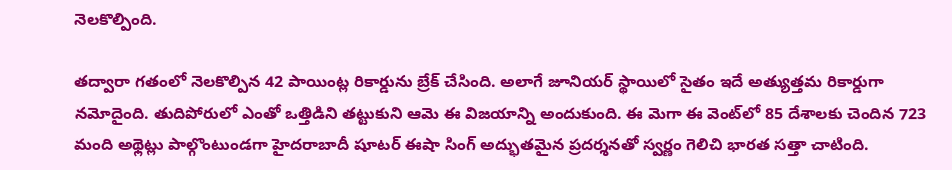నెలకొల్పింది.

తద్వారా గతంలో నెలకొల్పిన 42 పాయింట్ల రికార్డును బ్రేక్ చేసింది. అలాగే జూనియర్ స్థాయిలో సైతం ఇదే అత్యుత్తమ రికార్డుగా నమోదైంది. తుదిపోరులో ఎంతో ఒత్తిడిని తట్టుకుని ఆమె ఈ విజయాన్ని అందుకుంది. ఈ మెగా ఈ వెంట్‌లో 85 దేశాలకు చెందిన 723 మంది అథ్లెట్లు పాల్గొంటుండగా హైదరాబాదీ షూటర్ ఈషా సింగ్ అద్భుతమైన ప్రదర్శనతో స్వర్ణం గెలిచి భారత సత్తా చాటింది.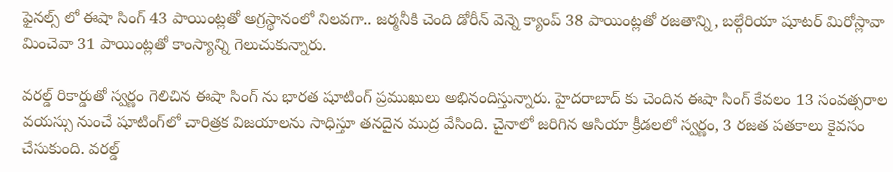ఫైనల్స్ లో ఈషా సింగ్ 43 పాయింట్లతో అగ్రస్థానంలో నిలవగా.. జర్మనీకి చెంది డోరీన్ వెన్నె క్యాంప్ 38 పాయింట్లతో రజతాన్ని, బల్గేరియా షూటర్ మిరోస్లావా మించెవా 31 పాయింట్లతో కాంస్యాన్ని గెలుచుకున్నారు.

వరల్డ్ రికార్డుతో స్వర్ణం గెలిచిన ఈషా సింగ్ ను భారత షూటింగ్ ప్రముఖులు అభినందిస్తున్నారు. హైదరాబాద్ కు చెందిన ఈషా సింగ్ కేవలం 13 సంవత్సరాల వయస్సు నుంచే షూటింగ్‌లో చారిత్రక విజయాలను సాధిస్తూ తనదైన ముద్ర వేసింది. చైనాలో జరిగిన ఆసియా క్రీడలలో స్వర్ణం, 3 రజత పతకాలు కైవసం చేసుకుంది. వరల్డ్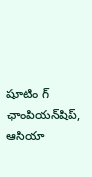షూటిం గ్ ఛాంపియన్‌షిప్, ఆసియా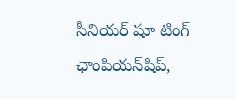సీనియర్ షూ టింగ్ ఛాంపియన్‌షిప్,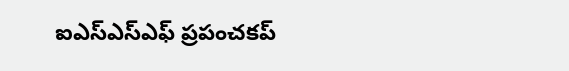ఐఎస్‌ఎస్‌ఎఫ్ ప్రపంచకప్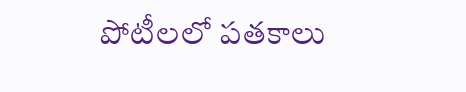పోటీలలో పతకాలు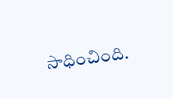సాధించింది.